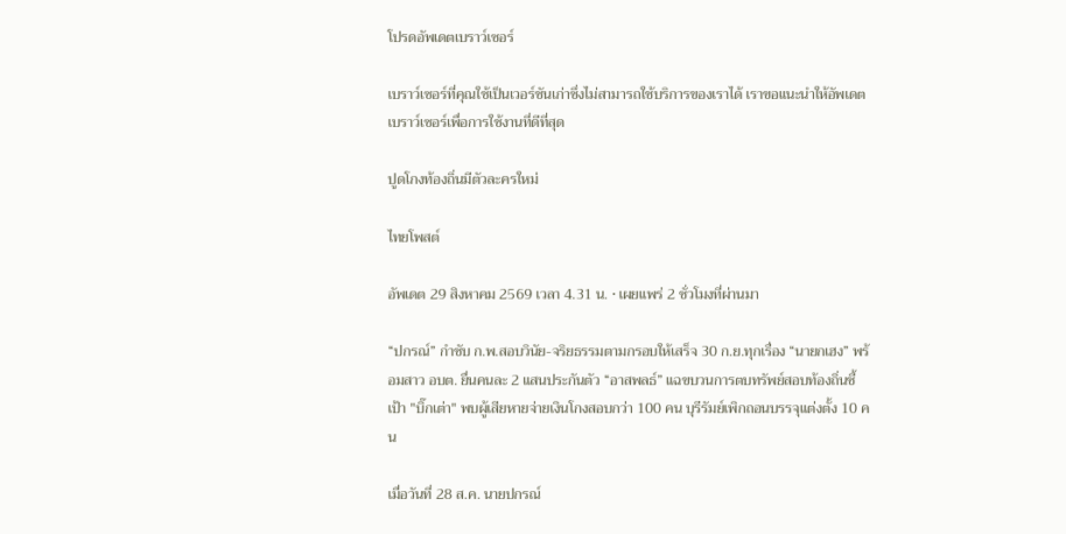โปรดอัพเดตเบราว์เซอร์

เบราว์เซอร์ที่คุณใช้เป็นเวอร์ชันเก่าซึ่งไม่สามารถใช้บริการของเราได้ เราขอแนะนำให้อัพเดตเบราว์เซอร์เพื่อการใช้งานที่ดีที่สุด

ปูดโกงท้องถิ่นมีตัวละครใหม่

ไทยโพสต์

อัพเดต 29 สิงหาคม 2569 เวลา 4.31 น. • เผยแพร่ 2 ชั่วโมงที่ผ่านมา

“ปกรณ์” กำชับ ก.พ.สอบวินัย-จริยธรรมตามกรอบให้เสร็จ 30 ก.ย.ทุกเรื่อง “นายกเฮง” พร้อมสาว อบต. ยื่นคนละ 2 แสนประกันตัว “อาสพลธ์” แฉขบวนการตบทรัพย์สอบท้องถิ่นชี้เป้า "บิ๊กเต่า" พบผู้เสียหายจ่ายเงินโกงสอบกว่า 100 คน บุรีรัมย์เพิกถอนบรรจุแต่งตั้ง 10 คน

เมื่อวันที่ 28 ส.ค. นายปกรณ์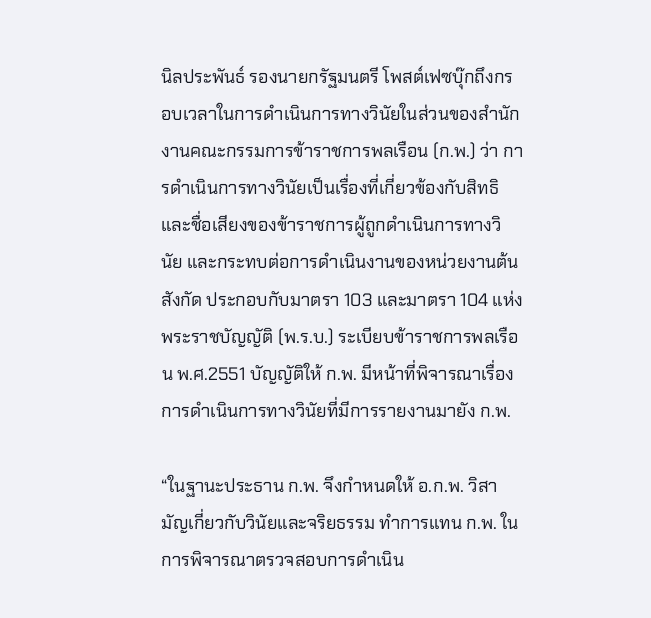นิลประพันธ์ รองนายกรัฐมนตรี โพสต์เฟซบุ๊กถึงกรอบเวลาในการดำเนินการทางวินัยในส่วนของสำนักงานคณะกรรมการข้าราชการพลเรือน (ก.พ.) ว่า การดำเนินการทางวินัยเป็นเรื่องที่เกี่ยวข้องกับสิทธิและชื่อเสียงของข้าราชการผู้ถูกดำเนินการทางวินัย และกระทบต่อการดำเนินงานของหน่วยงานต้นสังกัด ประกอบกับมาตรา 103 และมาตรา 104 แห่งพระราชบัญญัติ (พ.ร.บ.) ระเบียบข้าราชการพลเรือน พ.ศ.2551 บัญญัติให้ ก.พ. มีหน้าที่พิจารณาเรื่องการดำเนินการทางวินัยที่มีการรายงานมายัง ก.พ.

“ในฐานะประธาน ก.พ. จึงกำหนดให้ อ.ก.พ. วิสามัญเกี่ยวกับวินัยและจริยธรรม ทำการแทน ก.พ. ในการพิจารณาตรวจสอบการดำเนิน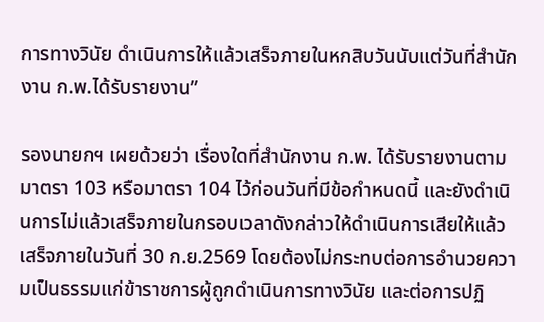การทางวินัย ดำเนินการให้แล้วเสร็จภายในหกสิบวันนับแต่วันที่สำนักงาน ก.พ.ได้รับรายงาน”

รองนายกฯ เผยด้วยว่า เรื่องใดที่สำนักงาน ก.พ. ได้รับรายงานตามมาตรา 103 หรือมาตรา 104 ไว้ก่อนวันที่มีข้อกำหนดนี้ และยังดำเนินการไม่แล้วเสร็จภายในกรอบเวลาดังกล่าวให้ดำเนินการเสียให้แล้วเสร็จภายในวันที่ 30 ก.ย.2569 โดยต้องไม่กระทบต่อการอำนวยความเป็นธรรมแก่ข้าราชการผู้ถูกดำเนินการทางวินัย และต่อการปฏิ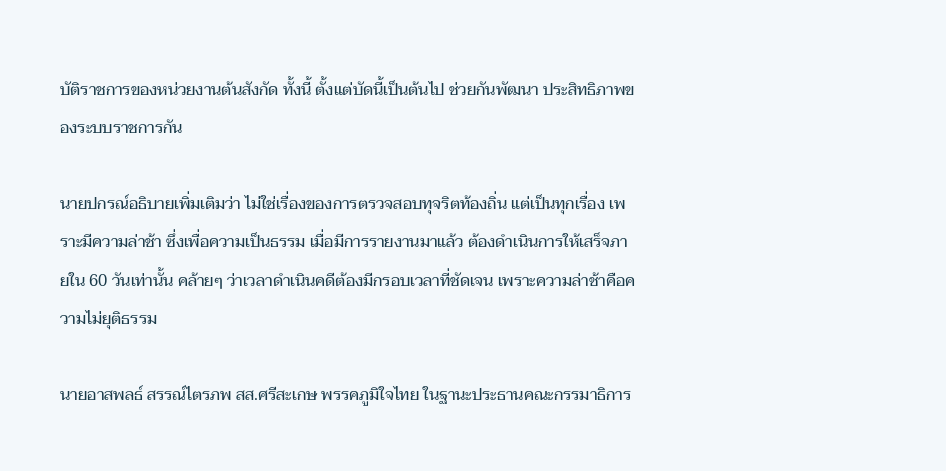บัติราชการของหน่วยงานต้นสังกัด ทั้งนี้ ตั้งแต่บัดนี้เป็นต้นไป ช่วยกันพัฒนา ประสิทธิภาพของระบบราชการกัน

นายปกรณ์อธิบายเพิ่มเติมว่า ไม่ใช่เรื่องของการตรวจสอบทุจริตท้องถิ่น แต่เป็นทุกเรื่อง เพราะมีความล่าช้า ซึ่งเพื่อความเป็นธรรม เมื่อมีการรายงานมาแล้ว ต้องดำเนินการให้เสร็จภายใน 60 วันเท่านั้น คล้ายๆ ว่าเวลาดำเนินคดีต้องมีกรอบเวลาที่ชัดเจน เพราะความล่าช้าคือความไม่ยุติธรรม

นายอาสพลธ์ สรรณ์ไตรภพ สส.ศรีสะเกษ พรรคภูมิใจไทย ในฐานะประธานคณะกรรมาธิการ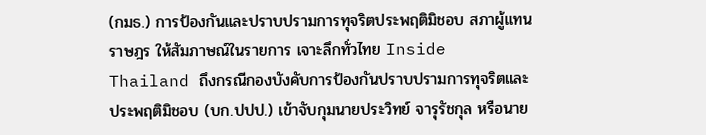(กมธ.) การป้องกันและปราบปรามการทุจริตประพฤติมิชอบ สภาผู้แทนราษฎร ให้สัมภาษณ์ในรายการ เจาะลึกทั่วไทย Inside Thailand ถึงกรณีกองบังคับการป้องกันปราบปรามการทุจริตและประพฤติมิชอบ (บก.ปปป.) เข้าจับกุมนายประวิทย์ จารุรัชกุล หรือนาย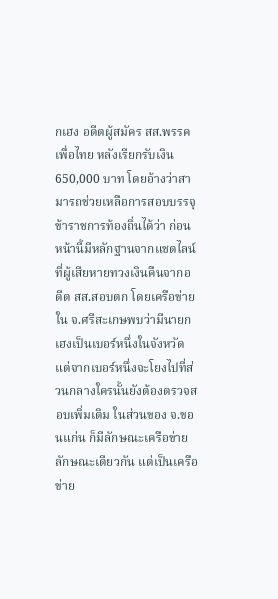กเฮง อดีตผู้สมัคร สส.พรรคเพื่อไทย หลังเรียกรับเงิน 650,000 บาท โดยอ้างว่าสามารถช่วยเหลือการสอบบรรจุข้าราชการท้องถิ่นได้ว่า ก่อนหน้านี้มีหลักฐานจากแชตไลน์ที่ผู้เสียหายทวงเงินคืนจากอดีต สส.สอบตก โดยเครือข่ายใน จ.ศรีสะเกษพบว่ามีนายกเฮงเป็นเบอร์หนึ่งในจังหวัด แต่จากเบอร์หนึ่งจะโยงไปที่ส่วนกลางใครนั้นยังต้องตรวจสอบเพิ่มเติม ในส่วนของ จ.ขอนแก่น ก็มีลักษณะเครือข่ายลักษณะเดียวกัน แต่เป็นเครือข่าย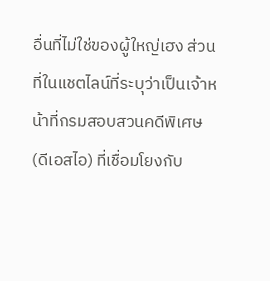อื่นที่ไม่ใช่ของผู้ใหญ่เฮง ส่วนที่ในแชตไลน์ที่ระบุว่าเป็นเจ้าหน้าที่กรมสอบสวนคดีพิเศษ (ดีเอสไอ) ที่เชื่อมโยงกับ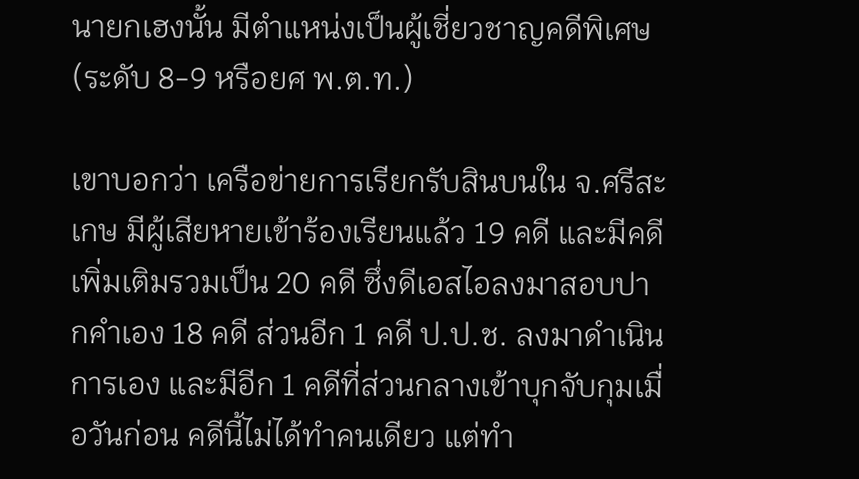นายกเฮงนั้น มีตำแหน่งเป็นผู้เชี่ยวชาญคดีพิเศษ (ระดับ 8-9 หรือยศ พ.ต.ท.)

เขาบอกว่า เครือข่ายการเรียกรับสินบนใน จ.ศรีสะเกษ มีผู้เสียหายเข้าร้องเรียนแล้ว 19 คดี และมีคดีเพิ่มเติมรวมเป็น 20 คดี ซึ่งดีเอสไอลงมาสอบปากคำเอง 18 คดี ส่วนอีก 1 คดี ป.ป.ช. ลงมาดำเนินการเอง และมีอีก 1 คดีที่ส่วนกลางเข้าบุกจับกุมเมื่อวันก่อน คดีนี้ไม่ได้ทำคนเดียว แต่ทำ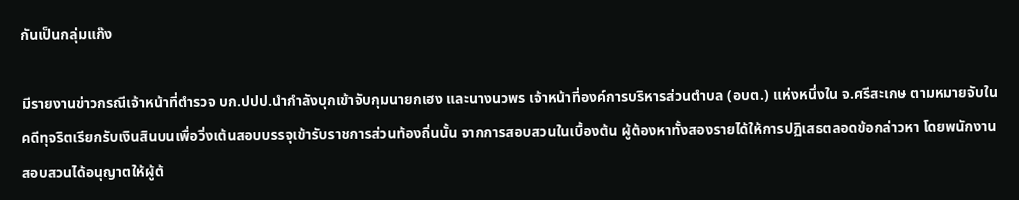กันเป็นกลุ่มแก๊ง

มีรายงานข่าวกรณีเจ้าหน้าที่ตำรวจ บก.ปปป.นำกำลังบุกเข้าจับกุมนายกเฮง และนางนวพร เจ้าหน้าที่องค์การบริหารส่วนตำบล (อบต.) แห่งหนึ่งใน จ.ศรีสะเกษ ตามหมายจับในคดีทุจริตเรียกรับเงินสินบนเพื่อวิ่งเต้นสอบบรรจุเข้ารับราชการส่วนท้องถิ่นนั้น จากการสอบสวนในเบื้องต้น ผู้ต้องหาทั้งสองรายได้ให้การปฏิเสธตลอดข้อกล่าวหา โดยพนักงานสอบสวนได้อนุญาตให้ผู้ต้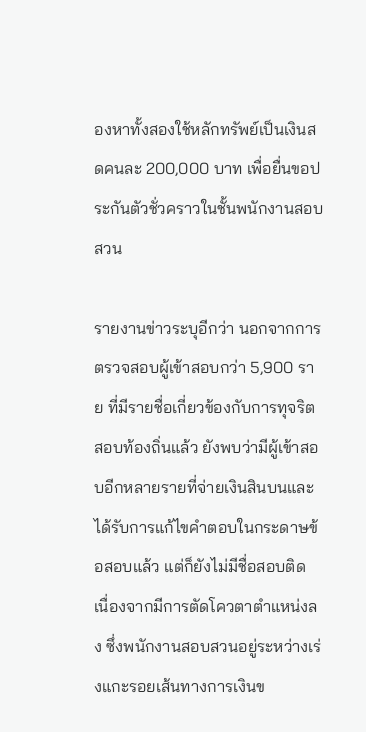องหาทั้งสองใช้หลักทรัพย์เป็นเงินสดคนละ 200,000 บาท เพื่อยื่นขอประกันตัวชั่วคราวในชั้นพนักงานสอบสวน

รายงานข่าวระบุอีกว่า นอกจากการตรวจสอบผู้เข้าสอบกว่า 5,900 ราย ที่มีรายชื่อเกี่ยวข้องกับการทุจริตสอบท้องถิ่นแล้ว ยังพบว่ามีผู้เข้าสอบอีกหลายรายที่จ่ายเงินสินบนและได้รับการแก้ไขคำตอบในกระดาษข้อสอบแล้ว แต่ก็ยังไม่มีชื่อสอบติด เนื่องจากมีการตัดโควตาตำแหน่งลง ซึ่งพนักงานสอบสวนอยู่ระหว่างเร่งแกะรอยเส้นทางการเงินข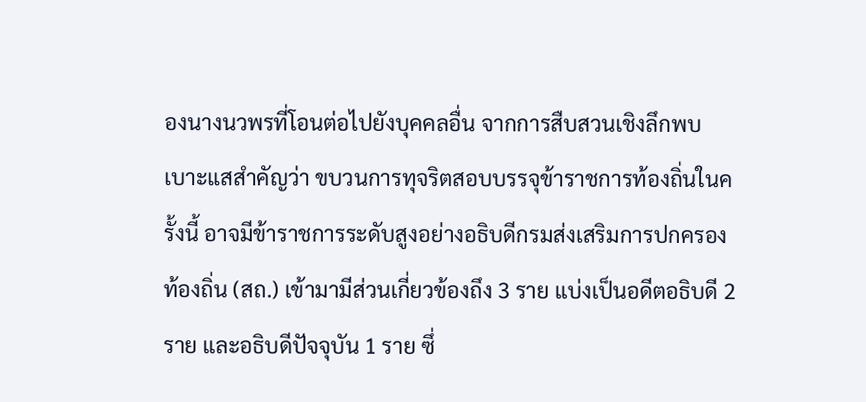องนางนวพรที่โอนต่อไปยังบุคคลอื่น จากการสืบสวนเชิงลึกพบเบาะแสสำคัญว่า ขบวนการทุจริตสอบบรรจุข้าราชการท้องถิ่นในครั้งนี้ อาจมีข้าราชการระดับสูงอย่างอธิบดีกรมส่งเสริมการปกครองท้องถิ่น (สถ.) เข้ามามีส่วนเกี่ยวข้องถึง 3 ราย แบ่งเป็นอดีตอธิบดี 2 ราย และอธิบดีปัจจุบัน 1 ราย ซึ่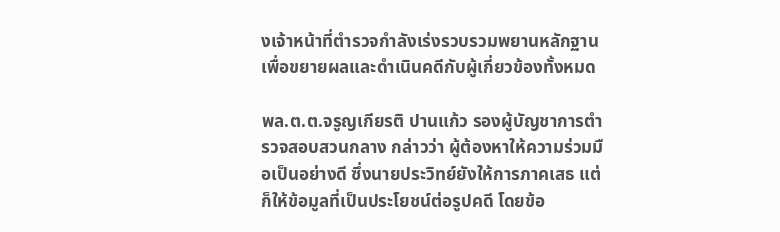งเจ้าหน้าที่ตำรวจกำลังเร่งรวบรวมพยานหลักฐานเพื่อขยายผลและดำเนินคดีกับผู้เกี่ยวข้องทั้งหมด

พล.ต.ต.จรูญเกียรติ ปานแก้ว รองผู้บัญชาการตำรวจสอบสวนกลาง กล่าวว่า ผู้ต้องหาให้ความร่วมมือเป็นอย่างดี ซึ่งนายประวิทย์ยังให้การภาคเสธ แต่ก็ให้ข้อมูลที่เป็นประโยชน์ต่อรูปคดี โดยข้อ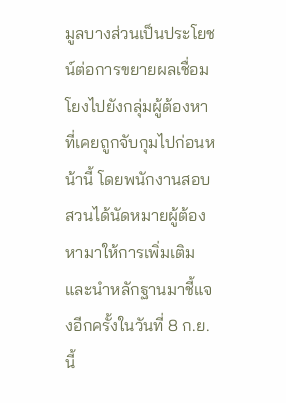มูลบางส่วนเป็นประโยชน์ต่อการขยายผลเชื่อมโยงไปยังกลุ่มผู้ต้องหาที่เคยถูกจับกุมไปก่อนหน้านี้ โดยพนักงานสอบสวนได้นัดหมายผู้ต้องหามาให้การเพิ่มเติมและนำหลักฐานมาชี้แจงอีกครั้งในวันที่ 8 ก.ย.นี้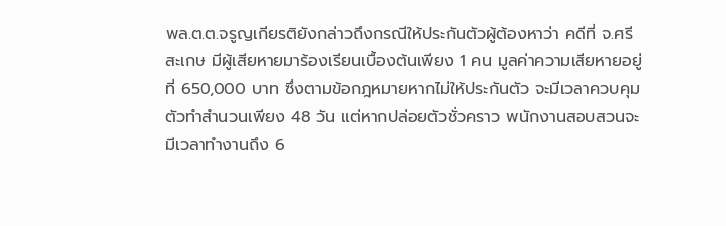พล.ต.ต.จรูญเกียรติยังกล่าวถึงกรณีให้ประกันตัวผู้ต้องหาว่า คดีที่ จ.ศรีสะเกษ มีผู้เสียหายมาร้องเรียนเบื้องต้นเพียง 1 คน มูลค่าความเสียหายอยู่ที่ 650,000 บาท ซึ่งตามข้อกฎหมายหากไม่ให้ประกันตัว จะมีเวลาควบคุมตัวทำสำนวนเพียง 48 วัน แต่หากปล่อยตัวชั่วคราว พนักงานสอบสวนจะมีเวลาทำงานถึง 6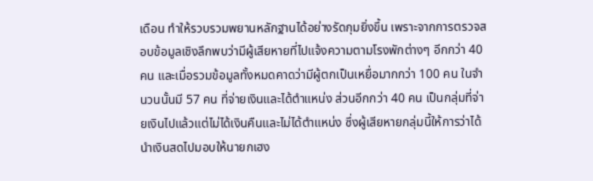เดือน ทำให้รวบรวมพยานหลักฐานได้อย่างรัดกุมยิ่งขึ้น เพราะจากการตรวจสอบข้อมูลเชิงลึกพบว่ามีผู้เสียหายที่ไปแจ้งความตามโรงพักต่างๆ อีกกว่า 40 คน และเมื่อรวมข้อมูลทั้งหมดคาดว่ามีผู้ตกเป็นเหยื่อมากกว่า 100 คน ในจำนวนนั้นมี 57 คน ที่จ่ายเงินและได้ตำแหน่ง ส่วนอีกกว่า 40 คน เป็นกลุ่มที่จ่ายเงินไปแล้วแต่ไม่ได้เงินคืนและไม่ได้ตำแหน่ง ซึ่งผู้เสียหายกลุ่มนี้ให้การว่าได้นำเงินสดไปมอบให้นายกเฮง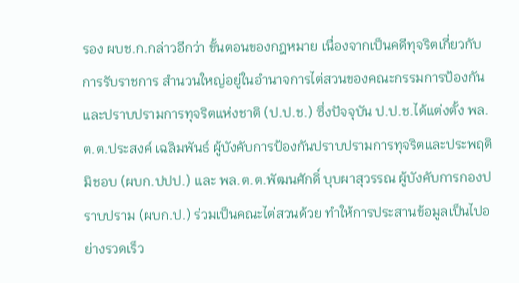รอง ผบช.ก.กล่าวอีกว่า ขั้นตอนของกฎหมาย เนื่องจากเป็นคดีทุจริตเกี่ยวกับการรับราชการ สำนวนใหญ่อยู่ในอำนาจการไต่สวนของคณะกรรมการป้องกันและปราบปรามการทุจริตแห่งชาติ (ป.ป.ช.) ซึ่งปัจจุบัน ป.ป.ช.ได้แต่งตั้ง พล.ต.ต.ประสงค์ เฉลิมพันธ์ ผู้บังคับการป้องกันปราบปรามการทุจริตและประพฤติมิชอบ (ผบก.ปปป.) และ พล.ต.ต.พัฒนศักดิ์ บุบผาสุวรรณ ผู้บังคับการกองปราบปราม (ผบก.ป.) ร่วมเป็นคณะไต่สวนด้วย ทำให้การประสานข้อมูลเป็นไปอย่างรวดเร็ว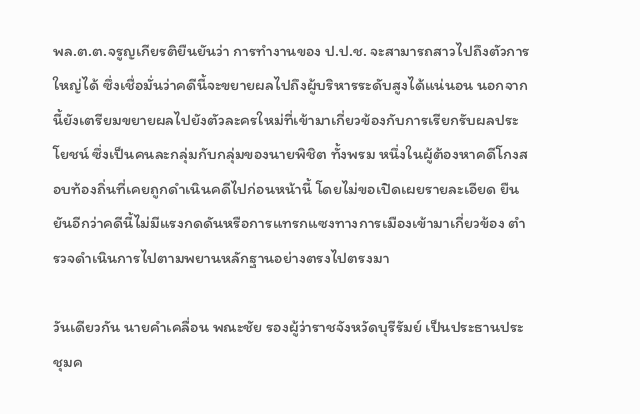พล.ต.ต.จรูญเกียรติยืนยันว่า การทำงานของ ป.ป.ช. จะสามารถสาวไปถึงตัวการใหญ่ได้ ซึ่งเชื่อมั่นว่าคดีนี้จะขยายผลไปถึงผู้บริหารระดับสูงได้แน่นอน นอกจากนี้ยังเตรียมขยายผลไปยังตัวละครใหม่ที่เข้ามาเกี่ยวข้องกับการเรียกรับผลประโยชน์ ซึ่งเป็นคนละกลุ่มกับกลุ่มของนายพิชิต ทั้งพรม หนึ่งในผู้ต้องหาคดีโกงสอบท้องถิ่นที่เคยถูกดำเนินคดีไปก่อนหน้านี้ โดยไม่ขอเปิดเผยรายละเอียด ยืนยันอีกว่าคดีนี้ไม่มีแรงกดดันหรือการแทรกแซงทางการเมืองเข้ามาเกี่ยวข้อง ตำรวจดำเนินการไปตามพยานหลักฐานอย่างตรงไปตรงมา

วันเดียวกัน นายคำเคลื่อน พณะชัย รองผู้ว่าราชจังหวัดบุรีรัมย์ เป็นประธานประชุมค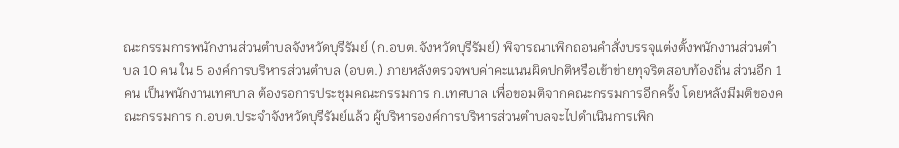ณะกรรมการพนักงานส่วนตำบลจังหวัดบุรีรัมย์ (ก.อบต.จังหวัดบุรีรัมย์) พิจารณาเพิกถอนคำสั่งบรรจุแต่งตั้งพนักงานส่วนตำบล 10 คน ใน 5 องค์การบริหารส่วนตำบล (อบต.) ภายหลังตรวจพบค่าคะแนนผิดปกติหรือเข้าข่ายทุจริตสอบท้องถิ่น ส่วนอีก 1 คน เป็นพนักงานเทศบาล ต้องรอการประชุมคณะกรรมการ ก.เทศบาล เพื่อขอมติจากคณะกรรมการอีกครั้ง โดยหลังมีมติของคณะกรรมการ ก.อบต.ประจำจังหวัดบุรีรัมย์แล้ว ผู้บริหารองค์การบริหารส่วนตำบลจะไปดำเนินการเพิก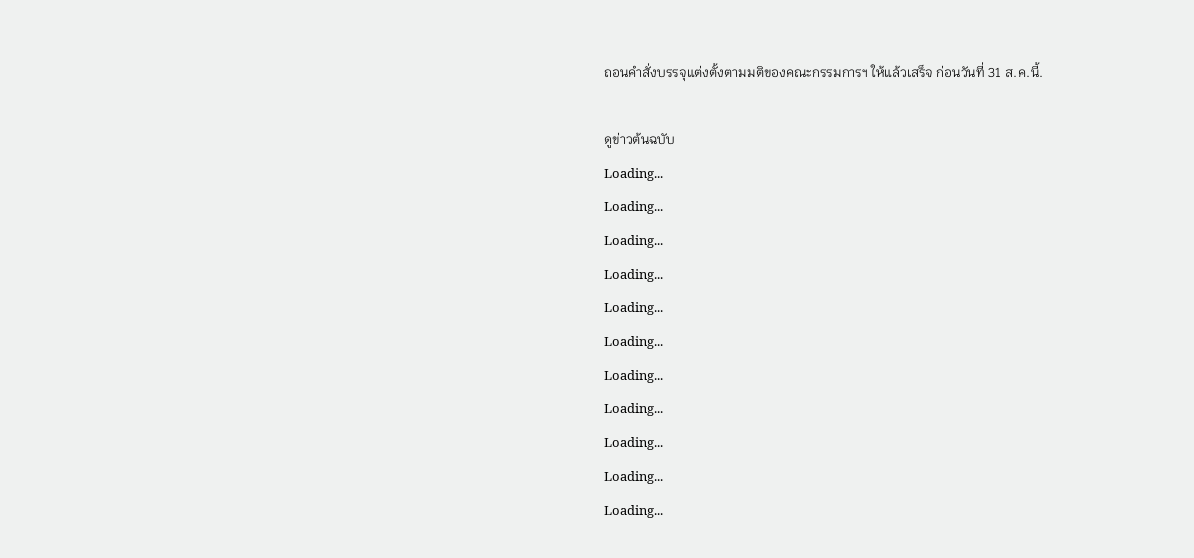ถอนคำสั่งบรรจุแต่งตั้งตามมติของคณะกรรมการฯ ให้แล้วเสร็จ ก่อนวันที่ 31 ส.ค.นี้.

ดูข่าวต้นฉบับ
Loading...
Loading...
Loading...
Loading...
Loading...
Loading...
Loading...
Loading...
Loading...
Loading...
Loading...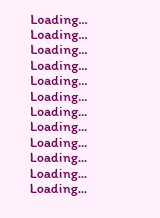Loading...
Loading...
Loading...
Loading...
Loading...
Loading...
Loading...
Loading...
Loading...
Loading...
Loading...
Loading...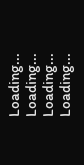Loading...
Loading...
Loading...
Loading...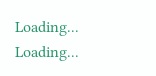Loading...
Loading...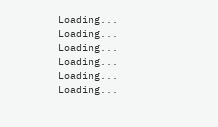Loading...
Loading...
Loading...
Loading...
Loading...
Loading...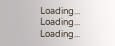Loading...
Loading...
Loading...